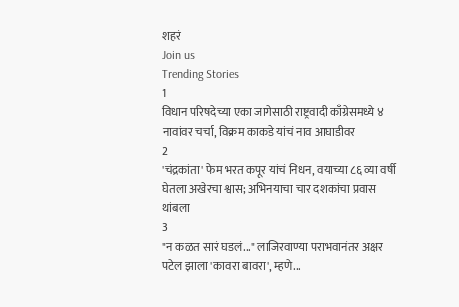शहरं
Join us
Trending Stories
1
विधान परिषदेच्या एका जागेसाठी राष्ट्रवादी काँग्रेसमध्ये ४ नावांवर चर्चा, विक्रम काकडे यांचं नाव आघाडीवर
2
'चंद्रकांता' फेम भरत कपूर यांचं निधन, वयाच्या ८६ व्या वर्षी घेतला अखेरचा श्वास; अभिनयाचा चार दशकांचा प्रवास थांबला
3
"न कळत सारं घडलं..." लाजिरवाण्या पराभवानंतर अक्षर पटेल झाला 'कावरा बावरा', म्हणे...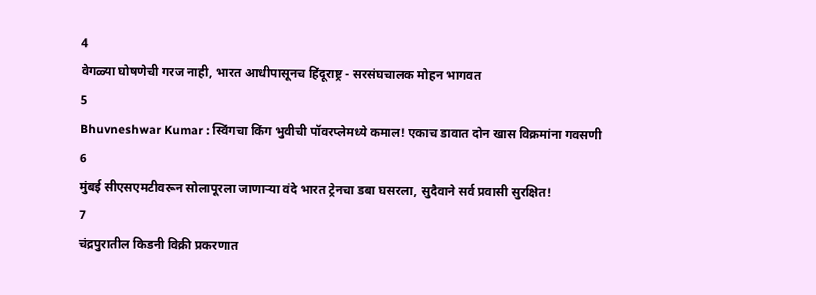4
वेगळ्या घोषणेची गरज नाही, भारत आधीपासूनच हिंदूराष्ट्र - सरसंघचालक मोहन भागवत
5
Bhuvneshwar Kumar : स्विंगचा किंग भुवीची पॉवरप्लेमध्ये कमाल! एकाच डावात दोन खास विक्रमांना गवसणी
6
मुंबई सीएसएमटीवरून सोलापूरला जाणाऱ्या वंदे भारत ट्रेनचा डबा घसरला, सुदैवाने सर्व प्रवासी सुरक्षित!
7
चंद्रपुरातील किडनी विक्री प्रकरणात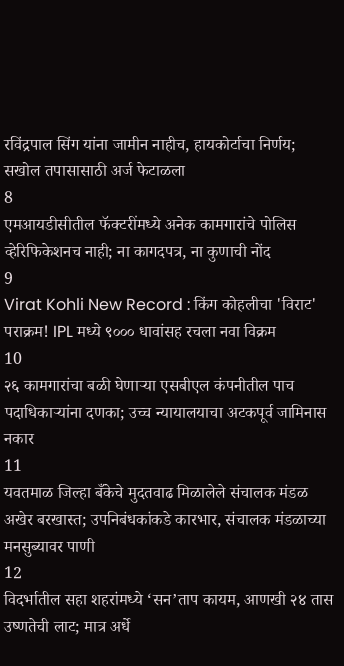रविंद्रपाल सिंग यांना जामीन नाहीच, हायकोर्टाचा निर्णय; सखोल तपासासाठी अर्ज फेटाळला
8
एमआयडीसीतील फॅक्टरींमध्ये अनेक कामगारांचे पोलिस व्हेरिफिकेशनच नाही; ना कागदपत्र, ना कुणाची नोंद
9
Virat Kohli New Record : किंग कोहलीचा 'विराट' पराक्रम! IPL मध्ये ९००० धावांसह रचला नवा विक्रम
10
२६ कामगारांचा बळी घेणाऱ्या एसबीएल कंपनीतील पाच पदाधिकाऱ्यांना दणका; उच्च न्यायालयाचा अटकपूर्व जामिनास नकार
11
यवतमाळ जिल्हा बँकेचे मुदतवाढ मिळालेले संचालक मंडळ अखेर बरखास्त; उपनिबंधकांकडे कारभार, संचालक मंडळाच्या मनसुब्यावर पाणी
12
विदर्भातील सहा शहरांमध्ये ‘सन’ताप कायम, आणखी २४ तास उष्णतेची लाट; मात्र अर्धे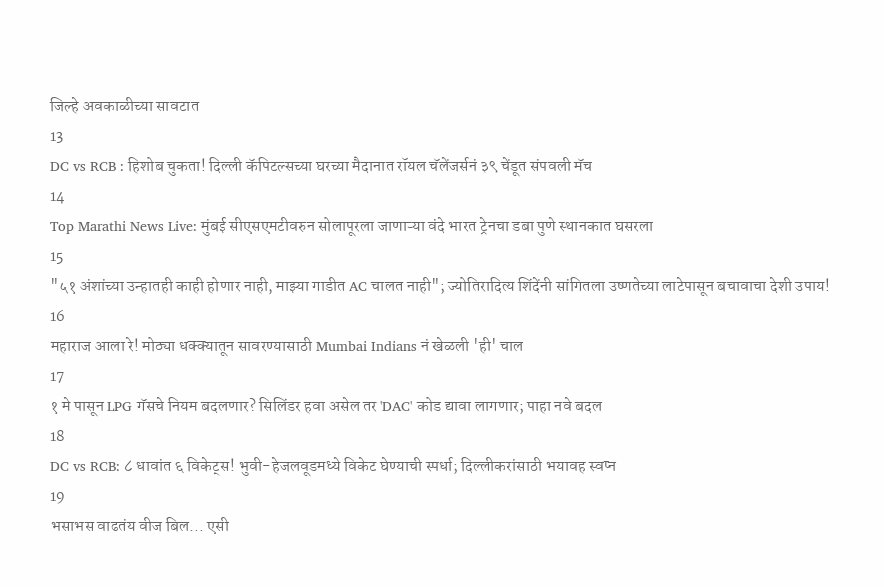जिल्हे अवकाळीच्या सावटात
13
DC vs RCB : हिशोब चुकता! दिल्ली कॅपिटल्सच्या घरच्या मैदानात रॉयल चॅलेंजर्सनं ३९ चेंडूत संपवली मॅच
14
Top Marathi News Live: मुंबई सीएसएमटीवरुन सोलापूरला जाणाऱ्या वंदे भारत ट्रेनचा डबा पुणे स्थानकात घसरला
15
"५१ अंशांच्या उन्हातही काही होणार नाही, माझ्या गाडीत AC चालत नाही"; ज्योतिरादित्य शिंदेंनी सांगितला उष्णतेच्या लाटेपासून बचावाचा देशी उपाय!
16
महाराज आला रे! मोठ्या धक्क्यातून सावरण्यासाठी Mumbai Indians नं खेळली 'ही' चाल
17
१ मे पासून LPG गॅसचे नियम बदलणार? सिलिंडर हवा असेल तर 'DAC' कोड द्यावा लागणार; पाहा नवे बदल
18
DC vs RCB: ८ धावांत ६ विकेट्स! भुवी-हेजलवूडमध्ये विकेट घेण्याची स्पर्धा; दिल्लीकरांसाठी भयावह स्वप्न
19
भसाभस वाढतंय वीज बिल... एसी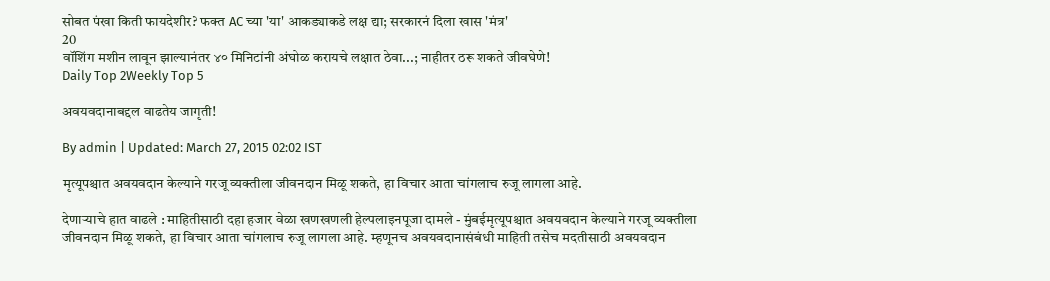सोबत पंखा किती फायदेशीर? फक्त AC च्या 'या' आकड्याकडे लक्ष द्या; सरकारनं दिला खास 'मंत्र'
20
वॉशिंग मशीन लावून झाल्यानंतर ४० मिनिटांनी अंघोळ करायचे लक्षात ठेवा...; नाहीतर ठरू शकते जीवघेणे!
Daily Top 2Weekly Top 5

अवयवदानाबद्दल वाढतेय जागृती!

By admin | Updated: March 27, 2015 02:02 IST

मृत्यूपश्चात अवयवदान केल्याने गरजू व्यक्तीला जीवनदान मिळू शकते, हा विचार आता चांगलाच रुजू लागला आहे.

देणाऱ्याचे हात वाढले : माहितीसाठी दहा हजार वेळा खणखणली हेल्पलाइनपूजा दामले - मुंबईमृत्यूपश्चात अवयवदान केल्याने गरजू व्यक्तीला जीवनदान मिळू शकते, हा विचार आता चांगलाच रुजू लागला आहे. म्हणूनच अवयवदानासंबंधी माहिती तसेच मदतीसाठी अवयवदान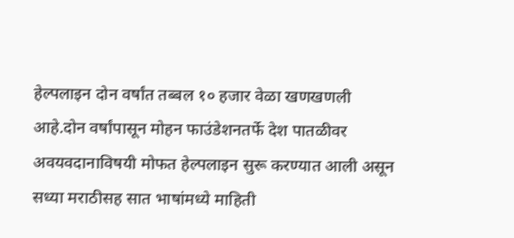हेल्पलाइन दोन वर्षांत तब्बल १० हजार वेळा खणखणली आहे.दोन वर्षांपासून मोहन फाउंडेशनतर्फे देश पातळीवर अवयवदानाविषयी मोफत हेल्पलाइन सुरू करण्यात आली असून सध्या मराठीसह सात भाषांमध्ये माहिती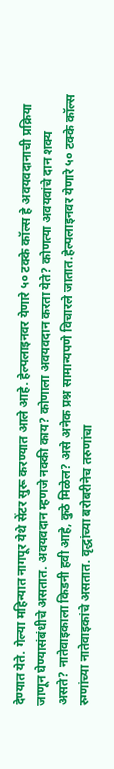देण्यात येते. गेल्या महिन्यात नागपूर येथे सेंटर सुरू करण्यात आले आहे. हेल्पलाइनवर येणारे ५० टक्के कॉल्स हे अवयवदानाची प्रक्रिया जाणून घेण्यासंबंधीचे असतात. अवयवदान म्हणजे नक्की काय? कोणाला अवयवदान करता येते? कोणत्या अवयवांचे दान शक्य असते? नातेवाइकाला किडनी हवी आहे, कुठे मिळेल? असे अनेक प्रश्न सामान्यपणे विचारले जातात.हेल्पलाइनवर येणारे ५० टक्के कॉल्स रुग्णांच्या नातेवाइकांचे असतात. वृद्धांच्या बरोबरीनेच तरुणांचा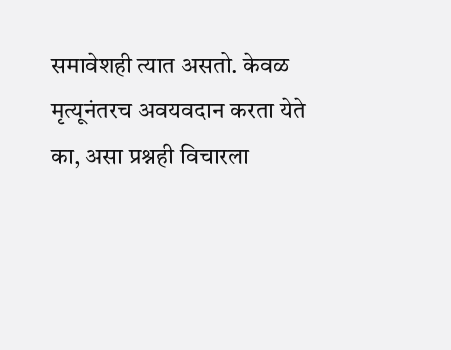समावेशही त्यात असतो. केवळ मृत्यूनंतरच अवयवदान करता येते का, असा प्रश्नही विचारला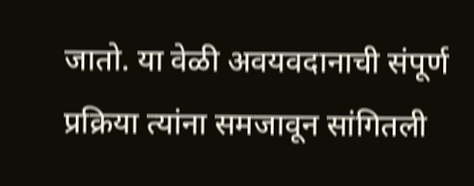जातो. या वेळी अवयवदानाची संपूर्ण प्रक्रिया त्यांना समजावून सांगितली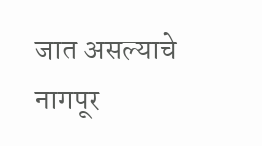जात असल्याचे नागपूर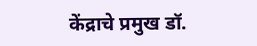केंद्राचे प्रमुख डॉ.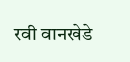रवी वानखेडे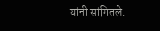यांनी सांगितले.